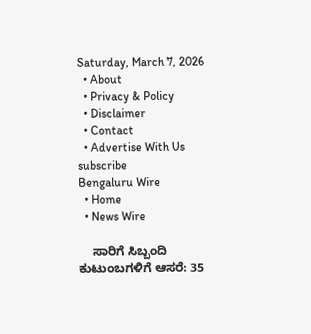Saturday, March 7, 2026
  • About
  • Privacy & Policy
  • Disclaimer
  • Contact
  • Advertise With Us
subscribe
Bengaluru Wire
  • Home
  • News Wire

    ಸಾರಿಗೆ ಸಿಬ್ಬಂದಿ ಕುಟುಂಬಗಳಿಗೆ ಆಸರೆ: 35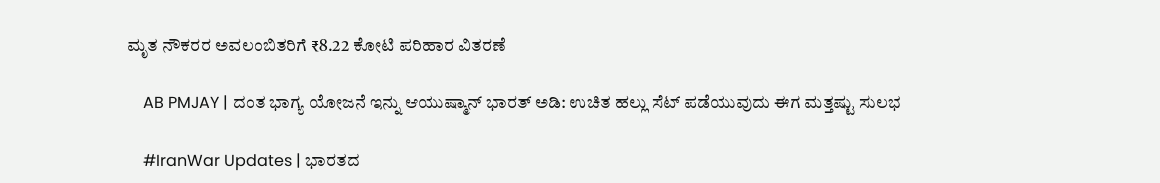ಮೃತ ನೌಕರರ ಅವಲಂಬಿತರಿಗೆ ₹8.22 ಕೋಟಿ ಪರಿಹಾರ ವಿತರಣೆ

    AB PMJAY | ದಂತ ಭಾಗ್ಯ ಯೋಜನೆ ಇನ್ನು ಆಯುಷ್ಮಾನ್ ಭಾರತ್ ಅಡಿ: ಉಚಿತ ಹಲ್ಲು ಸೆಟ್ ಪಡೆಯುವುದು ಈಗ ಮತ್ತಷ್ಟು ಸುಲಭ

    #IranWar Updates | ಭಾರತದ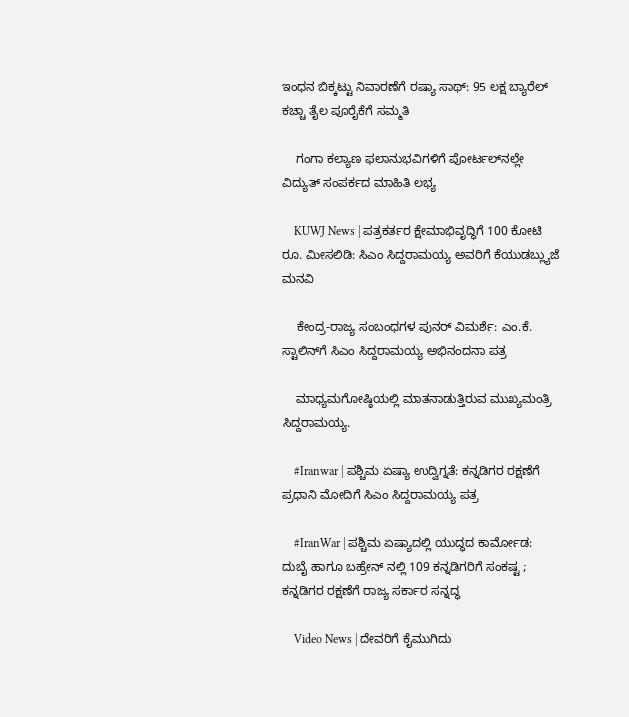ಇಂಧನ ಬಿಕ್ಕಟ್ಟು ನಿವಾರಣೆಗೆ ರಷ್ಯಾ ಸಾಥ್: 95 ಲಕ್ಷ ಬ್ಯಾರೆಲ್ ಕಚ್ಚಾ ತೈಲ ಪೂರೈಕೆಗೆ ಸಮ್ಮತಿ

    ಗಂಗಾ ಕಲ್ಯಾಣ ಫಲಾನುಭವಿಗಳಿಗೆ ಪೋರ್ಟಲ್‌ನಲ್ಲೇ ವಿದ್ಯುತ್ ಸಂಪರ್ಕದ ಮಾಹಿತಿ ಲಭ್ಯ

    KUWJ News | ಪತ್ರಕರ್ತರ ಕ್ಷೇಮಾಭಿವೃದ್ಧಿಗೆ 100 ಕೋಟಿ ರೂ. ಮೀಸಲಿಡಿ: ಸಿಎಂ ಸಿದ್ದರಾಮಯ್ಯ ಅವರಿಗೆ ಕೆಯುಡಬ್ಲ್ಯುಜೆ ಮನವಿ

    ಕೇಂದ್ರ-ರಾಜ್ಯ ಸಂಬಂಧಗಳ ಪುನರ್ ವಿಮರ್ಶೆ: ಎಂ.ಕೆ. ಸ್ಟಾಲಿನ್‌ಗೆ ಸಿಎಂ ಸಿದ್ದರಾಮಯ್ಯ ಅಭಿನಂದನಾ ಪತ್ರ

    ಮಾಧ್ಯಮಗೋಷ್ಠಿಯಲ್ಲಿ ಮಾತನಾಡುತ್ತಿರುವ ಮುಖ್ಯಮಂತ್ರಿ ಸಿದ್ದರಾಮಯ್ಯ.

    #Iranwar | ಪಶ್ಚಿಮ ಏಷ್ಯಾ ಉದ್ವಿಗ್ನತೆ: ಕನ್ನಡಿಗರ ರಕ್ಷಣೆಗೆ ಪ್ರಧಾನಿ ಮೋದಿಗೆ ಸಿಎಂ ಸಿದ್ದರಾಮಯ್ಯ ಪತ್ರ

    #IranWar | ಪಶ್ಚಿಮ ಏಷ್ಯಾದಲ್ಲಿ ಯುದ್ಧದ ಕಾರ್ಮೋಡ: ದುಬೈ ಹಾಗೂ ಬಹ್ರೇನ್ ನಲ್ಲಿ 109 ಕನ್ನಡಿಗರಿಗೆ ಸಂಕಷ್ಟ ; ಕನ್ನಡಿಗರ ರಕ್ಷಣೆಗೆ ರಾಜ್ಯ ಸರ್ಕಾರ ಸನ್ನದ್ಧ

    Video News | ದೇವರಿಗೆ ಕೈಮುಗಿದು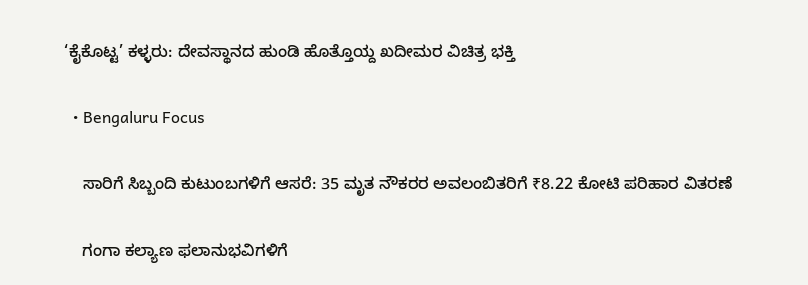‘ಕೈಕೊಟ್ಟ’ ಕಳ್ಳರು: ದೇವಸ್ಥಾನದ ಹುಂಡಿ ಹೊತ್ತೊಯ್ದ ಖದೀಮರ ವಿಚಿತ್ರ ಭಕ್ತಿ

  • Bengaluru Focus

    ಸಾರಿಗೆ ಸಿಬ್ಬಂದಿ ಕುಟುಂಬಗಳಿಗೆ ಆಸರೆ: 35 ಮೃತ ನೌಕರರ ಅವಲಂಬಿತರಿಗೆ ₹8.22 ಕೋಟಿ ಪರಿಹಾರ ವಿತರಣೆ

    ಗಂಗಾ ಕಲ್ಯಾಣ ಫಲಾನುಭವಿಗಳಿಗೆ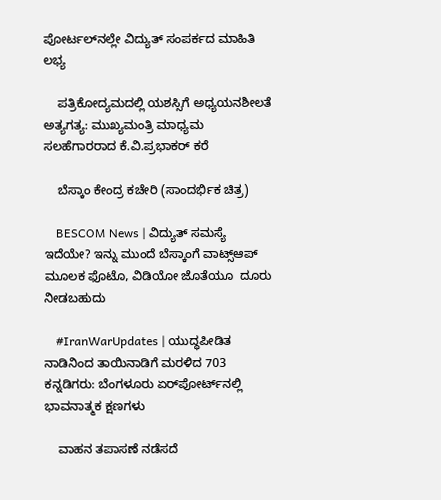ಪೋರ್ಟಲ್‌ನಲ್ಲೇ ವಿದ್ಯುತ್ ಸಂಪರ್ಕದ ಮಾಹಿತಿ ಲಭ್ಯ

    ಪತ್ರಿಕೋದ್ಯಮದಲ್ಲಿ ಯಶಸ್ಸಿಗೆ ಅಧ್ಯಯನಶೀಲತೆ ಅತ್ಯಗತ್ಯ: ಮುಖ್ಯಮಂತ್ರಿ ಮಾಧ್ಯಮ ಸಲಹೆಗಾರರಾದ ಕೆ.ವಿ.ಪ್ರಭಾಕರ್ ಕರೆ

    ಬೆಸ್ಕಾಂ ಕೇಂದ್ರ ಕಚೇರಿ (ಸಾಂದರ್ಭಿಕ ಚಿತ್ರ)

    BESCOM News | ವಿದ್ಯುತ್ ಸಮಸ್ಯೆ ಇದೆಯೇ? ಇನ್ನು ಮುಂದೆ ಬೆಸ್ಕಾಂಗೆ ವಾಟ್ಸ್‌ಆಪ್ ಮೂಲಕ ಫೊಟೊ, ವಿಡಿಯೋ ಜೊತೆಯೂ  ದೂರು ನೀಡಬಹುದು

    #IranWarUpdates | ಯುದ್ಧಪೀಡಿತ ನಾಡಿನಿಂದ ತಾಯಿನಾಡಿಗೆ ಮರಳಿದ 703 ಕನ್ನಡಿಗರು: ಬೆಂಗಳೂರು ಏರ್‌ಪೋರ್ಟ್‌ನಲ್ಲಿ ಭಾವನಾತ್ಮಕ ಕ್ಷಣಗಳು

    ವಾಹನ ತಪಾಸಣೆ ನಡೆಸದೆ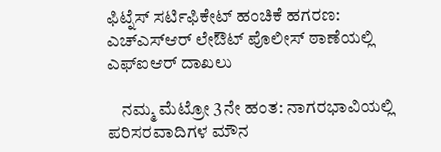ಫಿಟ್ನೆಸ್ ಸರ್ಟಿಫಿಕೇಟ್ ಹಂಚಿಕೆ ಹಗರಣ: ಎಚ್‌ಎಸ್‌ಆರ್ ಲೇಔಟ್ ಪೊಲೀಸ್ ಠಾಣೆಯಲ್ಲಿ ಎಫ್‌ಐಆರ್ ದಾಖಲು

    ನಮ್ಮ ಮೆಟ್ರೋ 3ನೇ ಹಂತ: ನಾಗರಭಾವಿಯಲ್ಲಿ ಪರಿಸರವಾದಿಗಳ ಮೌನ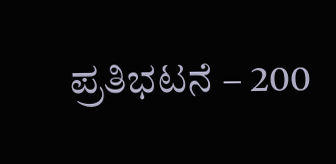ಪ್ರತಿಭಟನೆ – 200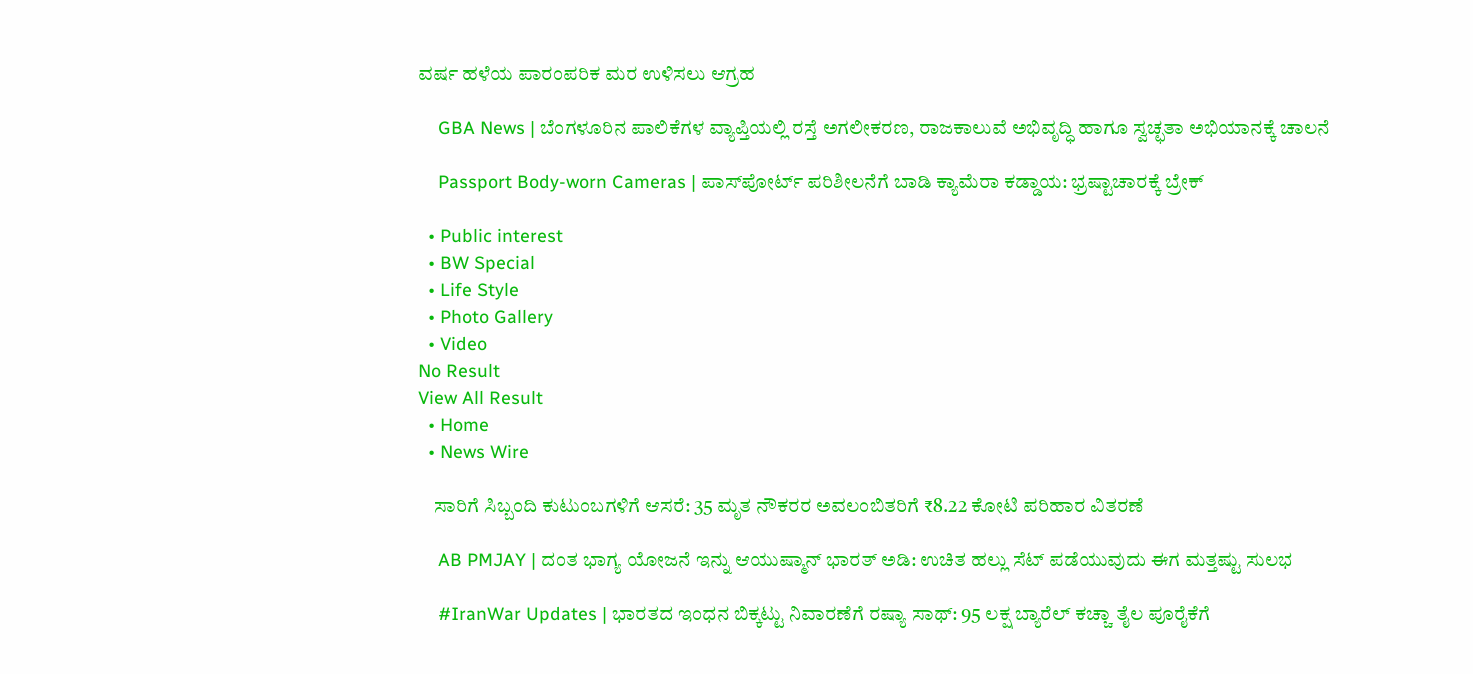ವರ್ಷ ಹಳೆಯ ಪಾರಂಪರಿಕ ಮರ ಉಳಿಸಲು ಆಗ್ರಹ

    GBA News | ಬೆಂಗಳೂರಿನ ಪಾಲಿಕೆಗಳ ವ್ಯಾಪ್ತಿಯಲ್ಲಿ ರಸ್ತೆ ಅಗಲೀಕರಣ, ರಾಜಕಾಲುವೆ ಅಭಿವೃದ್ಧಿ ಹಾಗೂ ಸ್ವಚ್ಛತಾ ಅಭಿಯಾನಕ್ಕೆ ಚಾಲನೆ

    Passport Body-worn Cameras | ಪಾಸ್‌ಪೋರ್ಟ್ ಪರಿಶೀಲನೆಗೆ ಬಾಡಿ ಕ್ಯಾಮೆರಾ ಕಡ್ಡಾಯ: ಭ್ರಷ್ಟಾಚಾರಕ್ಕೆ ಬ್ರೇಕ್

  • Public interest
  • BW Special
  • Life Style
  • Photo Gallery
  • Video
No Result
View All Result
  • Home
  • News Wire

    ಸಾರಿಗೆ ಸಿಬ್ಬಂದಿ ಕುಟುಂಬಗಳಿಗೆ ಆಸರೆ: 35 ಮೃತ ನೌಕರರ ಅವಲಂಬಿತರಿಗೆ ₹8.22 ಕೋಟಿ ಪರಿಹಾರ ವಿತರಣೆ

    AB PMJAY | ದಂತ ಭಾಗ್ಯ ಯೋಜನೆ ಇನ್ನು ಆಯುಷ್ಮಾನ್ ಭಾರತ್ ಅಡಿ: ಉಚಿತ ಹಲ್ಲು ಸೆಟ್ ಪಡೆಯುವುದು ಈಗ ಮತ್ತಷ್ಟು ಸುಲಭ

    #IranWar Updates | ಭಾರತದ ಇಂಧನ ಬಿಕ್ಕಟ್ಟು ನಿವಾರಣೆಗೆ ರಷ್ಯಾ ಸಾಥ್: 95 ಲಕ್ಷ ಬ್ಯಾರೆಲ್ ಕಚ್ಚಾ ತೈಲ ಪೂರೈಕೆಗೆ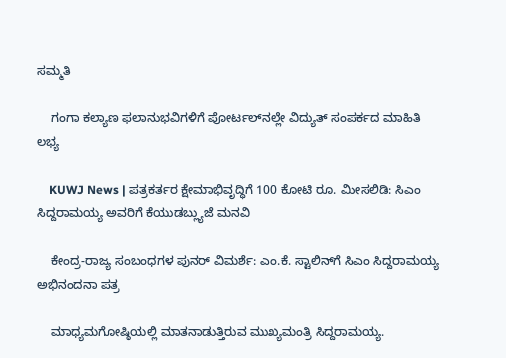ಸಮ್ಮತಿ

    ಗಂಗಾ ಕಲ್ಯಾಣ ಫಲಾನುಭವಿಗಳಿಗೆ ಪೋರ್ಟಲ್‌ನಲ್ಲೇ ವಿದ್ಯುತ್ ಸಂಪರ್ಕದ ಮಾಹಿತಿ ಲಭ್ಯ

    KUWJ News | ಪತ್ರಕರ್ತರ ಕ್ಷೇಮಾಭಿವೃದ್ಧಿಗೆ 100 ಕೋಟಿ ರೂ. ಮೀಸಲಿಡಿ: ಸಿಎಂ ಸಿದ್ದರಾಮಯ್ಯ ಅವರಿಗೆ ಕೆಯುಡಬ್ಲ್ಯುಜೆ ಮನವಿ

    ಕೇಂದ್ರ-ರಾಜ್ಯ ಸಂಬಂಧಗಳ ಪುನರ್ ವಿಮರ್ಶೆ: ಎಂ.ಕೆ. ಸ್ಟಾಲಿನ್‌ಗೆ ಸಿಎಂ ಸಿದ್ದರಾಮಯ್ಯ ಅಭಿನಂದನಾ ಪತ್ರ

    ಮಾಧ್ಯಮಗೋಷ್ಠಿಯಲ್ಲಿ ಮಾತನಾಡುತ್ತಿರುವ ಮುಖ್ಯಮಂತ್ರಿ ಸಿದ್ದರಾಮಯ್ಯ.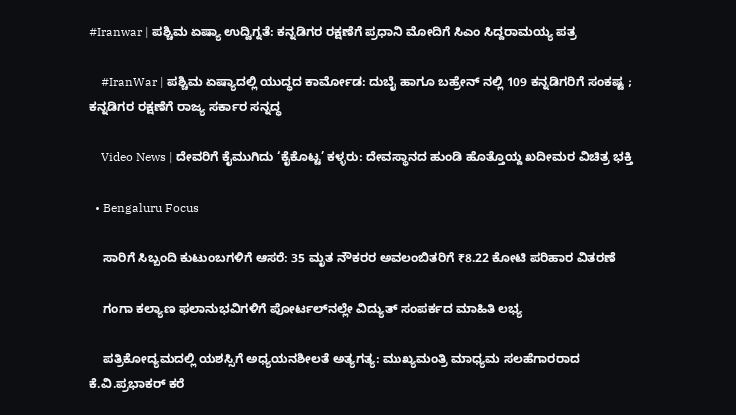#Iranwar | ಪಶ್ಚಿಮ ಏಷ್ಯಾ ಉದ್ವಿಗ್ನತೆ: ಕನ್ನಡಿಗರ ರಕ್ಷಣೆಗೆ ಪ್ರಧಾನಿ ಮೋದಿಗೆ ಸಿಎಂ ಸಿದ್ದರಾಮಯ್ಯ ಪತ್ರ

    #IranWar | ಪಶ್ಚಿಮ ಏಷ್ಯಾದಲ್ಲಿ ಯುದ್ಧದ ಕಾರ್ಮೋಡ: ದುಬೈ ಹಾಗೂ ಬಹ್ರೇನ್ ನಲ್ಲಿ 109 ಕನ್ನಡಿಗರಿಗೆ ಸಂಕಷ್ಟ ; ಕನ್ನಡಿಗರ ರಕ್ಷಣೆಗೆ ರಾಜ್ಯ ಸರ್ಕಾರ ಸನ್ನದ್ಧ

    Video News | ದೇವರಿಗೆ ಕೈಮುಗಿದು ‘ಕೈಕೊಟ್ಟ’ ಕಳ್ಳರು: ದೇವಸ್ಥಾನದ ಹುಂಡಿ ಹೊತ್ತೊಯ್ದ ಖದೀಮರ ವಿಚಿತ್ರ ಭಕ್ತಿ

  • Bengaluru Focus

    ಸಾರಿಗೆ ಸಿಬ್ಬಂದಿ ಕುಟುಂಬಗಳಿಗೆ ಆಸರೆ: 35 ಮೃತ ನೌಕರರ ಅವಲಂಬಿತರಿಗೆ ₹8.22 ಕೋಟಿ ಪರಿಹಾರ ವಿತರಣೆ

    ಗಂಗಾ ಕಲ್ಯಾಣ ಫಲಾನುಭವಿಗಳಿಗೆ ಪೋರ್ಟಲ್‌ನಲ್ಲೇ ವಿದ್ಯುತ್ ಸಂಪರ್ಕದ ಮಾಹಿತಿ ಲಭ್ಯ

    ಪತ್ರಿಕೋದ್ಯಮದಲ್ಲಿ ಯಶಸ್ಸಿಗೆ ಅಧ್ಯಯನಶೀಲತೆ ಅತ್ಯಗತ್ಯ: ಮುಖ್ಯಮಂತ್ರಿ ಮಾಧ್ಯಮ ಸಲಹೆಗಾರರಾದ ಕೆ.ವಿ.ಪ್ರಭಾಕರ್ ಕರೆ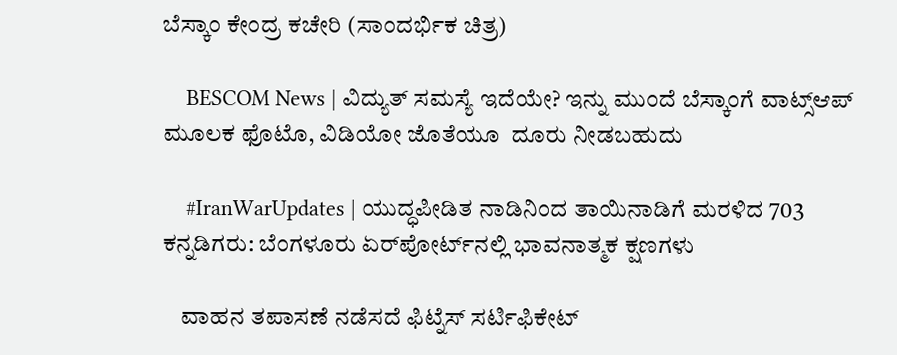ಬೆಸ್ಕಾಂ ಕೇಂದ್ರ ಕಚೇರಿ (ಸಾಂದರ್ಭಿಕ ಚಿತ್ರ)

    BESCOM News | ವಿದ್ಯುತ್ ಸಮಸ್ಯೆ ಇದೆಯೇ? ಇನ್ನು ಮುಂದೆ ಬೆಸ್ಕಾಂಗೆ ವಾಟ್ಸ್‌ಆಪ್ ಮೂಲಕ ಫೊಟೊ, ವಿಡಿಯೋ ಜೊತೆಯೂ  ದೂರು ನೀಡಬಹುದು

    #IranWarUpdates | ಯುದ್ಧಪೀಡಿತ ನಾಡಿನಿಂದ ತಾಯಿನಾಡಿಗೆ ಮರಳಿದ 703 ಕನ್ನಡಿಗರು: ಬೆಂಗಳೂರು ಏರ್‌ಪೋರ್ಟ್‌ನಲ್ಲಿ ಭಾವನಾತ್ಮಕ ಕ್ಷಣಗಳು

    ವಾಹನ ತಪಾಸಣೆ ನಡೆಸದೆ ಫಿಟ್ನೆಸ್ ಸರ್ಟಿಫಿಕೇಟ್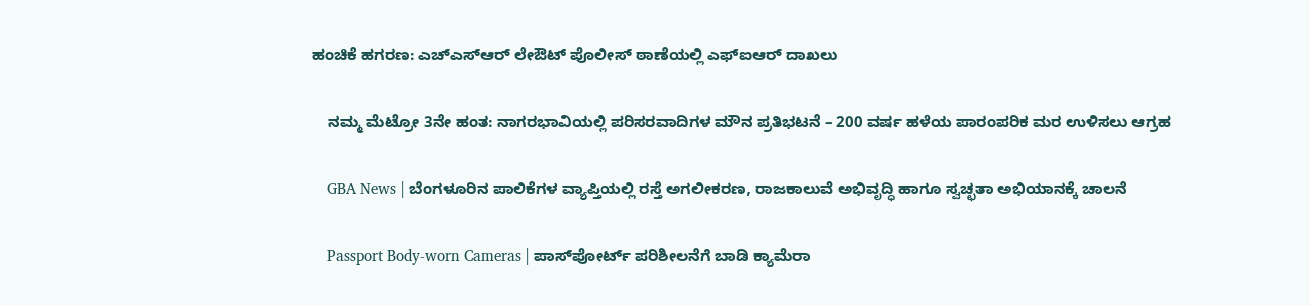ಹಂಚಿಕೆ ಹಗರಣ: ಎಚ್‌ಎಸ್‌ಆರ್ ಲೇಔಟ್ ಪೊಲೀಸ್ ಠಾಣೆಯಲ್ಲಿ ಎಫ್‌ಐಆರ್ ದಾಖಲು

    ನಮ್ಮ ಮೆಟ್ರೋ 3ನೇ ಹಂತ: ನಾಗರಭಾವಿಯಲ್ಲಿ ಪರಿಸರವಾದಿಗಳ ಮೌನ ಪ್ರತಿಭಟನೆ – 200 ವರ್ಷ ಹಳೆಯ ಪಾರಂಪರಿಕ ಮರ ಉಳಿಸಲು ಆಗ್ರಹ

    GBA News | ಬೆಂಗಳೂರಿನ ಪಾಲಿಕೆಗಳ ವ್ಯಾಪ್ತಿಯಲ್ಲಿ ರಸ್ತೆ ಅಗಲೀಕರಣ, ರಾಜಕಾಲುವೆ ಅಭಿವೃದ್ಧಿ ಹಾಗೂ ಸ್ವಚ್ಛತಾ ಅಭಿಯಾನಕ್ಕೆ ಚಾಲನೆ

    Passport Body-worn Cameras | ಪಾಸ್‌ಪೋರ್ಟ್ ಪರಿಶೀಲನೆಗೆ ಬಾಡಿ ಕ್ಯಾಮೆರಾ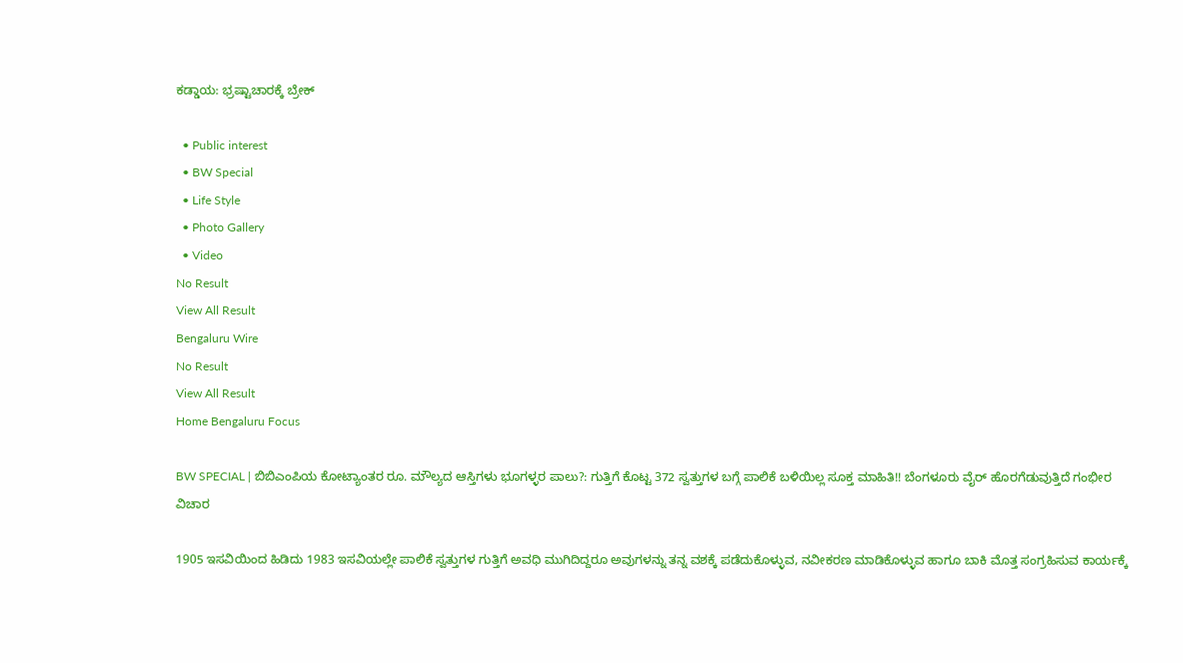ಕಡ್ಡಾಯ: ಭ್ರಷ್ಟಾಚಾರಕ್ಕೆ ಬ್ರೇಕ್

  • Public interest
  • BW Special
  • Life Style
  • Photo Gallery
  • Video
No Result
View All Result
Bengaluru Wire
No Result
View All Result
Home Bengaluru Focus

BW SPECIAL | ಬಿಬಿಎಂಪಿಯ ಕೋಟ್ಯಾಂತರ ರೂ. ಮೌಲ್ಯದ ಆಸ್ತಿಗಳು ಭೂಗಳ್ಳರ ಪಾಲು?: ಗುತ್ತಿಗೆ ಕೊಟ್ಟ 372 ಸ್ವತ್ತುಗಳ ಬಗ್ಗೆ ಪಾಲಿಕೆ ಬಳಿಯಿಲ್ಲ ಸೂಕ್ತ ಮಾಹಿತಿ!! ಬೆಂಗಳೂರು ವೈರ್ ಹೊರಗೆಡುವುತ್ತಿದೆ ಗಂಭೀರ ವಿಚಾರ

1905 ಇಸವಿಯಿಂದ ಹಿಡಿದು 1983 ಇಸವಿಯಲ್ಲೇ ಪಾಲಿಕೆ ಸ್ವತ್ತುಗಳ ಗುತ್ತಿಗೆ ಅವಧಿ ಮುಗಿದಿದ್ದರೂ ಅವುಗಳನ್ನು ತನ್ನ ವಶಕ್ಕೆ ಪಡೆದುಕೊಳ್ಳುವ, ನವೀಕರಣ ಮಾಡಿಕೊಳ್ಳುವ ಹಾಗೂ ಬಾಕಿ ಮೊತ್ತ ಸಂಗ್ರಹಿಸುವ ಕಾರ್ಯಕ್ಕೆ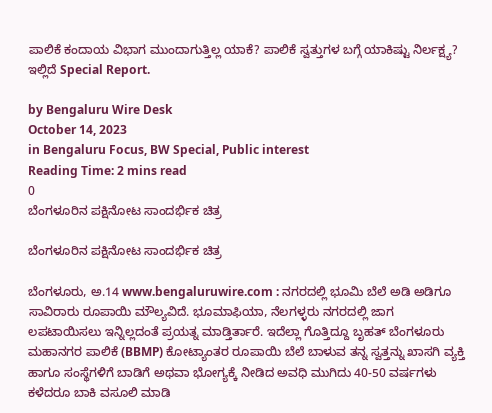ಪಾಲಿಕೆ ಕಂದಾಯ ವಿಭಾಗ ಮುಂದಾಗುತ್ತಿಲ್ಲ ಯಾಕೆ? ಪಾಲಿಕೆ ಸ್ವತ್ತುಗಳ ಬಗ್ಗೆ ಯಾಕಿಷ್ಟು ನಿರ್ಲಕ್ಷ್ಯ? ಇಲ್ಲಿದೆ Special Report.

by Bengaluru Wire Desk
October 14, 2023
in Bengaluru Focus, BW Special, Public interest
Reading Time: 2 mins read
0
ಬೆಂಗಳೂರಿನ ಪಕ್ಷಿನೋಟ ಸಾಂದರ್ಭಿಕ ಚಿತ್ರ

ಬೆಂಗಳೂರಿನ ಪಕ್ಷಿನೋಟ ಸಾಂದರ್ಭಿಕ ಚಿತ್ರ

ಬೆಂಗಳೂರು, ಅ.14 www.bengaluruwire.com : ನಗರದಲ್ಲಿ ಭೂಮಿ ಬೆಲೆ ಅಡಿ ಅಡಿಗೂ ಸಾವಿರಾರು ರೂಪಾಯಿ ಮೌಲ್ಯವಿದೆ. ಭೂಮಾಫಿಯಾ, ನೆಲಗಳ್ಳರು ನಗರದಲ್ಲಿ ಜಾಗ ಲಪಟಾಯಿಸಲು ಇನ್ನಿಲ್ಲದಂತೆ ಪ್ರಯತ್ನ ಮಾಡ್ತಿರ್ತಾರೆ. ಇದೆಲ್ಲಾ ಗೊತ್ತಿದ್ದೂ ಬೃಹತ್ ಬೆಂಗಳೂರು ಮಹಾನಗರ ಪಾಲಿಕೆ (BBMP) ಕೋಟ್ಯಾಂತರ ರೂಪಾಯಿ ಬೆಲೆ ಬಾಳುವ ತನ್ನ ಸ್ವತ್ತನ್ನು ಖಾಸಗಿ ವ್ಯಕ್ತಿ ಹಾಗೂ ಸಂಸ್ಥೆಗಳಿಗೆ ಬಾಡಿಗೆ ಅಥವಾ ಭೋಗ್ಯಕ್ಕೆ ನೀಡಿದ ಅವಧಿ ಮುಗಿದು 40-50 ವರ್ಷಗಳು ಕಳೆದರೂ ಬಾಕಿ ವಸೂಲಿ ಮಾಡಿ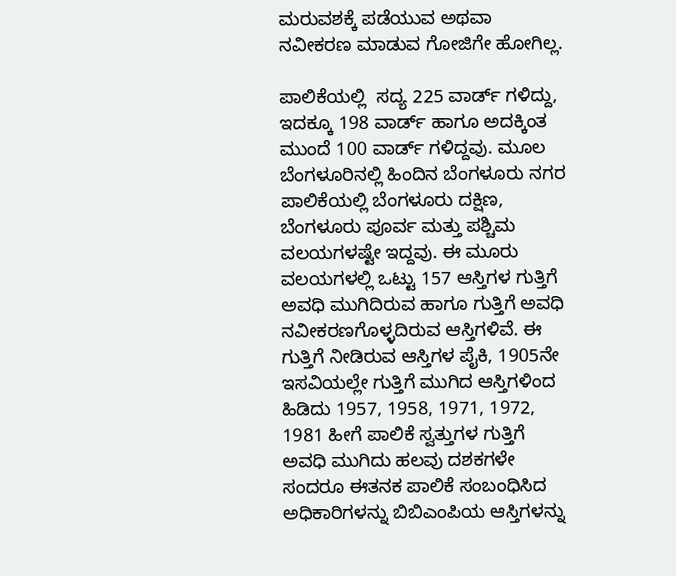ಮರುವಶಕ್ಕೆ ಪಡೆಯುವ ಅಥವಾ ನವೀಕರಣ ಮಾಡುವ ಗೋಜಿಗೇ ಹೋಗಿಲ್ಲ.

ಪಾಲಿಕೆಯಲ್ಲಿ  ಸದ್ಯ 225 ವಾರ್ಡ್ ಗಳಿದ್ದು, ಇದಕ್ಕೂ 198 ವಾರ್ಡ್ ಹಾಗೂ ಅದಕ್ಕಿಂತ ಮುಂದೆ 100 ವಾರ್ಡ್ ಗಳಿದ್ದವು. ಮೂಲ ಬೆಂಗಳೂರಿನಲ್ಲಿ ಹಿಂದಿನ ಬೆಂಗಳೂರು ನಗರ ಪಾಲಿಕೆಯಲ್ಲಿ ಬೆಂಗಳೂರು ದಕ್ಷಿಣ, ಬೆಂಗಳೂರು ಪೂರ್ವ ಮತ್ತು ಪಶ್ಚಿಮ ವಲಯಗಳಷ್ಟೇ ಇದ್ದವು. ಈ ಮೂರು ವಲಯಗಳಲ್ಲಿ ಒಟ್ಟು 157 ಆಸ್ತಿಗಳ ಗುತ್ತಿಗೆ ಅವಧಿ ಮುಗಿದಿರುವ ಹಾಗೂ ಗುತ್ತಿಗೆ ಅವಧಿ ನವೀಕರಣಗೊಳ್ಳದಿರುವ ಆಸ್ತಿಗಳಿವೆ. ಈ ಗುತ್ತಿಗೆ ನೀಡಿರುವ ಆಸ್ತಿಗಳ ಪೈಕಿ, 1905ನೇ ಇಸವಿಯಲ್ಲೇ ಗುತ್ತಿಗೆ ಮುಗಿದ ಆಸ್ತಿಗಳಿಂದ ಹಿಡಿದು 1957, 1958, 1971, 1972, 1981 ಹೀಗೆ ಪಾಲಿಕೆ ಸ್ವತ್ತುಗಳ ಗುತ್ತಿಗೆ ಅವಧಿ ಮುಗಿದು ಹಲವು ದಶಕಗಳೇ ಸಂದರೂ ಈತನಕ ಪಾಲಿಕೆ ಸಂಬಂಧಿಸಿದ ಅಧಿಕಾರಿಗಳನ್ನು ಬಿಬಿಎಂಪಿಯ ಆಸ್ತಿಗಳನ್ನು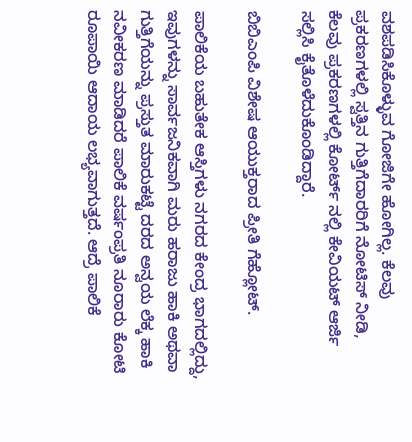ವಶಪಡಿಸಿಕೊಳ್ಳುವ ಗೋಜಿಗೇ ಹೋಗಿಲ್ಲ. ಕೆಲವು ಪ್ರಕರಣಗಳಲ್ಲಿ ಸ್ವತ್ತಿನ ಗುತ್ತಿಗೆದಾರರಿಗೆ ನೋಟಿಸ್ ನೀಡಿ, ಕೆಲವು ಪ್ರಕರಣಗಳಲ್ಲಿ ಕೋರ್ಟ್ ನಲ್ಲಿ ಕೇವಿಯಟ್ ಆರ್ಜಿ ಸಲ್ಲಿಸಿ ಕೈತೊಳೆದುಕೊಂಡಿದ್ದಾರೆ.

ಬಿಬಿಎಂಪಿ ವಿಶೇಷ ಆಯುಕ್ತರಾದ ಪ್ರೀತಿ ಗೆಹ್ಲೋಟ್.

ಪಾಲಿಕೆಯ ಬಹುತೇಕ ಆಸ್ತಿಗಳು ನಗರದ ಕೇಂದ್ರ ಭಾಗದಲ್ಲಿದ್ದು, ಇವುಗಳನ್ನು ಸಾರ್ವಜನಿಕವಾಗಿ ಮರು ಹರಾಜು ಹಾಕಿ ಅಥವಾ ಗುತ್ತಿಗೆಯನ್ನು ಪ್ರಸ್ತುತ ಮಾರುಕಟ್ಟೆ ದರದ ಅನ್ವಯ ಲೆಕ್ಕ ಹಾಕಿ ನವೀಕರಣ ಮಾಡಿದರೆ ಪಾಲಿಕೆ ವರ್ಷಂಪ್ರತಿ ನೂರಾರು ಕೋಟಿ ರೂಪಾಯಿ ಆದಾಯ ಲಭ್ಯವಾಗುತ್ತದೆ. ಆದ್ರೆ ಪಾಲಿಕೆ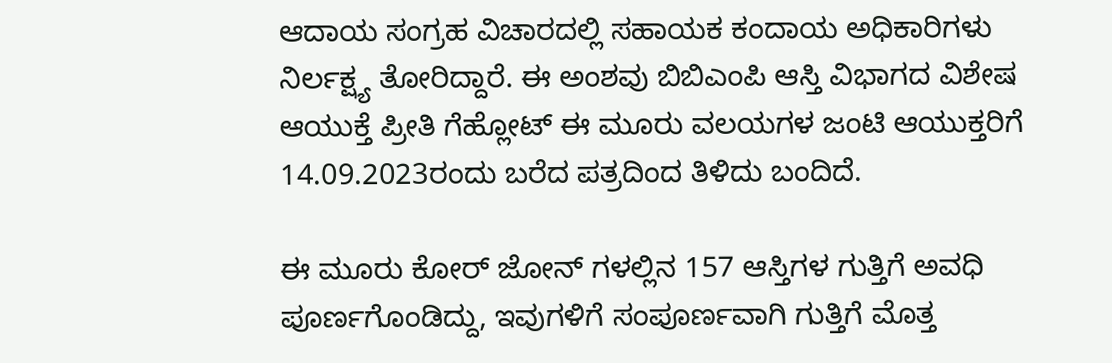ಆದಾಯ ಸಂಗ್ರಹ ವಿಚಾರದಲ್ಲಿ ಸಹಾಯಕ ಕಂದಾಯ ಅಧಿಕಾರಿಗಳು ನಿರ್ಲಕ್ಷ್ಯ ತೋರಿದ್ದಾರೆ. ಈ ಅಂಶವು ಬಿಬಿಎಂಪಿ ಆಸ್ತಿ ವಿಭಾಗದ ವಿಶೇಷ ಆಯುಕ್ತೆ ಪ್ರೀತಿ ಗೆಹ್ಲೋಟ್ ಈ ಮೂರು ವಲಯಗಳ ಜಂಟಿ ಆಯುಕ್ತರಿಗೆ 14.09.2023ರಂದು ಬರೆದ ಪತ್ರದಿಂದ ತಿಳಿದು ಬಂದಿದೆ.

ಈ ಮೂರು ಕೋರ್ ಜೋನ್ ಗಳಲ್ಲಿನ 157 ಆಸ್ತಿಗಳ ಗುತ್ತಿಗೆ ಅವಧಿ ಪೂರ್ಣಗೊಂಡಿದ್ದು, ಇವುಗಳಿಗೆ ಸಂಪೂರ್ಣವಾಗಿ ಗುತ್ತಿಗೆ ಮೊತ್ತ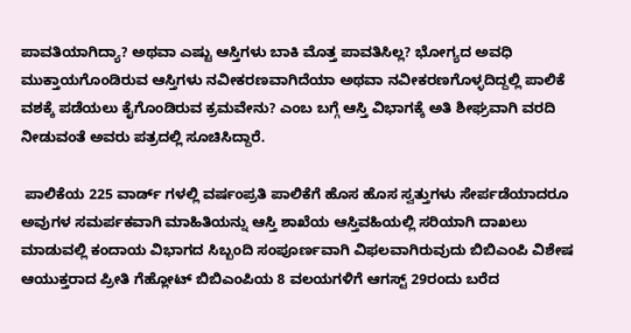ಪಾವತಿಯಾಗಿದ್ಯಾ? ಅಥವಾ ಎಷ್ಟು ಆಸ್ತಿಗಳು ಬಾಕಿ ಮೊತ್ತ ಪಾವತಿಸಿಲ್ಲ? ಭೋಗ್ಯದ ಅವಧಿ ಮುಕ್ತಾಯಗೊಂಡಿರುವ ಆಸ್ತಿಗಳು ನವೀಕರಣವಾಗಿದೆಯಾ ಅಥವಾ ನವೀಕರಣಗೊಳ್ಳದಿದ್ದಲ್ಲಿ ಪಾಲಿಕೆ ವಶಕ್ಕೆ ಪಡೆಯಲು ಕೈಗೊಂಡಿರುವ ಕ್ರಮವೇನು? ಎಂಬ ಬಗ್ಗೆ ಆಸ್ತಿ ವಿಭಾಗಕ್ಕೆ ಅತಿ ಶೀಘ್ರವಾಗಿ ವರದಿ ನೀಡುವಂತೆ ಅವರು ಪತ್ರದಲ್ಲಿ ಸೂಚಿಸಿದ್ದಾರೆ.

 ಪಾಲಿಕೆಯ 225 ವಾರ್ಡ್ ಗಳಲ್ಲಿ ವರ್ಷಂಪ್ರತಿ ಪಾಲಿಕೆಗೆ ಹೊಸ ಹೊಸ ಸ್ವತ್ತುಗಳು ಸೇರ್ಪಡೆಯಾದರೂ ಅವುಗಳ ಸಮರ್ಪಕವಾಗಿ ಮಾಹಿತಿಯನ್ನು ಆಸ್ತಿ ಶಾಖೆಯ ಆಸ್ತಿವಹಿಯಲ್ಲಿ ಸರಿಯಾಗಿ ದಾಖಲು ಮಾಡುವಲ್ಲಿ ಕಂದಾಯ ವಿಭಾಗದ ಸಿಬ್ಬಂದಿ ಸಂಪೂರ್ಣವಾಗಿ ವಿಫಲವಾಗಿರುವುದು ಬಿಬಿಎಂಪಿ ವಿಶೇಷ ಆಯುಕ್ತರಾದ ಪ್ರೀತಿ ಗೆಹ್ಲೋಟ್ ಬಿಬಿಎಂಪಿಯ 8 ವಲಯಗಳಿಗೆ ಆಗಸ್ಟ್ 29ರಂದು ಬರೆದ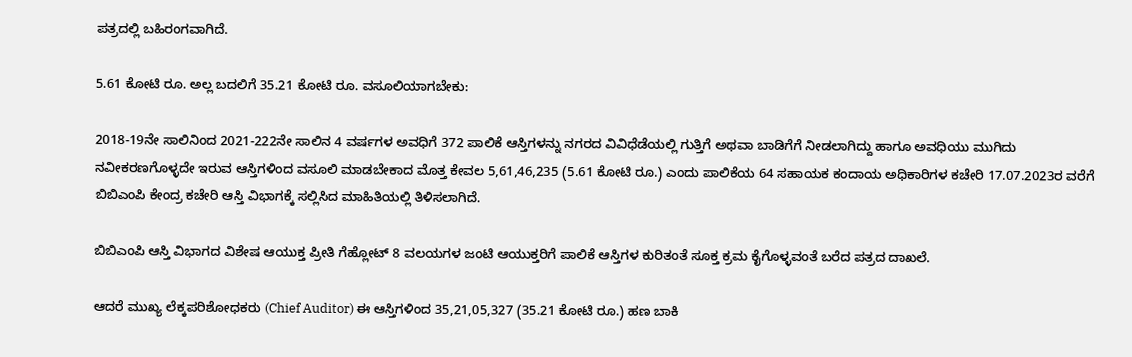ಪತ್ರದಲ್ಲಿ ಬಹಿರಂಗವಾಗಿದೆ.

5.61 ಕೋಟಿ ರೂ. ಅಲ್ಲ ಬದಲಿಗೆ 35.21 ಕೋಟಿ ರೂ. ವಸೂಲಿಯಾಗಬೇಕು:

2018-19ನೇ ಸಾಲಿನಿಂದ 2021-222ನೇ ಸಾಲಿನ 4 ವರ್ಷಗಳ ಅವಧಿಗೆ 372 ಪಾಲಿಕೆ ಆಸ್ತಿಗಳನ್ನು ನಗರದ ವಿವಿಧೆಡೆಯಲ್ಲಿ ಗುತ್ತಿಗೆ ಅಥವಾ ಬಾಡಿಗೆಗೆ ನೀಡಲಾಗಿದ್ದು ಹಾಗೂ ಅವಧಿಯು ಮುಗಿದು ನವೀಕರಣಗೊಳ್ಳದೇ ಇರುವ ಆಸ್ತಿಗಳಿಂದ ವಸೂಲಿ ಮಾಡಬೇಕಾದ ಮೊತ್ತ ಕೇವಲ 5,61,46,235 (5.61 ಕೋಟಿ ರೂ.) ಎಂದು ಪಾಲಿಕೆಯ 64 ಸಹಾಯಕ ಕಂದಾಯ ಅಧಿಕಾರಿಗಳ ಕಚೇರಿ 17.07.2023ರ ವರೆಗೆ ಬಿಬಿಎಂಪಿ ಕೇಂದ್ರ ಕಚೇರಿ ಆಸ್ತಿ ವಿಭಾಗಕ್ಕೆ ಸಲ್ಲಿಸಿದ ಮಾಹಿತಿಯಲ್ಲಿ ತಿಳಿಸಲಾಗಿದೆ.

ಬಿಬಿಎಂಪಿ ಆಸ್ತಿ ವಿಭಾಗದ ವಿಶೇಷ ಆಯುಕ್ತ ಪ್ರೀತಿ ಗೆಹ್ಲೋಟ್ 8 ವಲಯಗಳ ಜಂಟಿ ಆಯುಕ್ತರಿಗೆ ಪಾಲಿಕೆ ಆಸ್ತಿಗಳ ಕುರಿತಂತೆ ಸೂಕ್ತ ಕ್ರಮ ಕೈಗೊಳ್ಳವಂತೆ ಬರೆದ ಪತ್ರದ ದಾಖಲೆ.

ಆದರೆ ಮುಖ್ಯ ಲೆಕ್ಕಪರಿಶೋಧಕರು (Chief Auditor) ಈ ಆಸ್ತಿಗಳಿಂದ 35,21,05,327 (35.21 ಕೋಟಿ ರೂ.) ಹಣ ಬಾಕಿ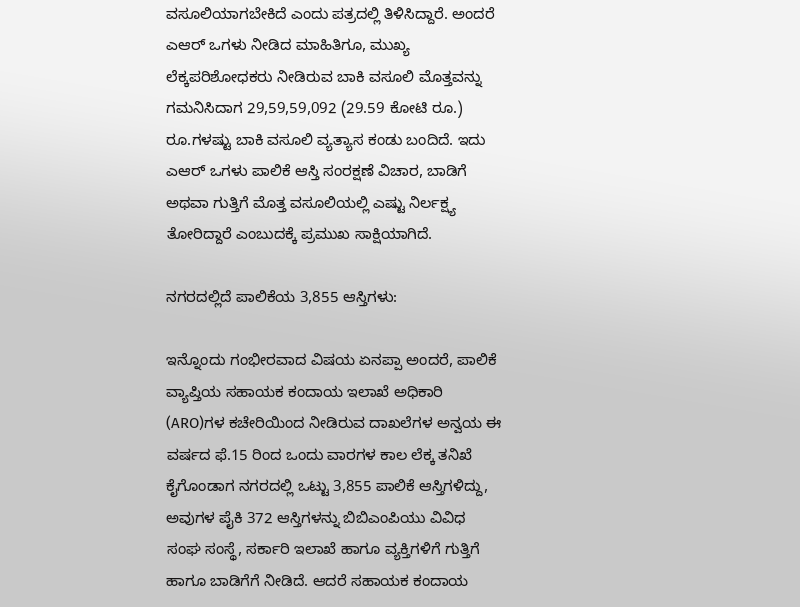ವಸೂಲಿಯಾಗಬೇಕಿದೆ ಎಂದು ಪತ್ರದಲ್ಲಿ ತಿಳಿಸಿದ್ದಾರೆ. ಅಂದರೆ ಎಆರ್ ಒಗಳು ನೀಡಿದ ಮಾಹಿತಿಗೂ, ಮುಖ್ಯ ಲೆಕ್ಕಪರಿಶೋಧಕರು ನೀಡಿರುವ ಬಾಕಿ ವಸೂಲಿ ಮೊತ್ತವನ್ನು ಗಮನಿಸಿದಾಗ 29,59,59,092 (29.59 ಕೋಟಿ ರೂ.) ರೂ.ಗಳಷ್ಟು ಬಾಕಿ ವಸೂಲಿ ವ್ಯತ್ಯಾಸ ಕಂಡು ಬಂದಿದೆ. ಇದು ಎಆರ್ ಒಗಳು ಪಾಲಿಕೆ ಆಸ್ತಿ ಸಂರಕ್ಷಣೆ ವಿಚಾರ, ಬಾಡಿಗೆ ಅಥವಾ ಗುತ್ತಿಗೆ ಮೊತ್ತ ವಸೂಲಿಯಲ್ಲಿ ಎಷ್ಟು ನಿರ್ಲಕ್ಷ್ಯ ತೋರಿದ್ದಾರೆ ಎಂಬುದಕ್ಕೆ ಪ್ರಮುಖ ಸಾಕ್ಷಿಯಾಗಿದೆ.

ನಗರದಲ್ಲಿದೆ ಪಾಲಿಕೆಯ 3,855 ಆಸ್ತಿಗಳು:

ಇನ್ನೊಂದು ಗಂಭೀರವಾದ ವಿಷಯ ಏನಪ್ಪಾ ಅಂದರೆ, ಪಾಲಿಕೆ ವ್ಯಾಪ್ತಿಯ ಸಹಾಯಕ ಕಂದಾಯ ಇಲಾಖೆ ಅಧಿಕಾರಿ (ARO)ಗಳ ಕಚೇರಿಯಿಂದ ನೀಡಿರುವ ದಾಖಲೆಗಳ ಅನ್ವಯ ಈ ವರ್ಷದ ಫೆ.15 ರಿಂದ ಒಂದು ವಾರಗಳ ಕಾಲ ಲೆಕ್ಕ ತನಿಖೆ ಕೈಗೊಂಡಾಗ ನಗರದಲ್ಲಿ ಒಟ್ಟು 3,855 ಪಾಲಿಕೆ ಆಸ್ತಿಗಳಿದ್ದು, ಅವುಗಳ ಪೈಕಿ 372 ಆಸ್ತಿಗಳನ್ನು ಬಿಬಿಎಂಪಿಯು ವಿವಿಧ ಸಂಘ ಸಂಸ್ಥೆ, ಸರ್ಕಾರಿ ಇಲಾಖೆ ಹಾಗೂ ವ್ಯಕ್ತಿಗಳಿಗೆ ಗುತ್ತಿಗೆ ಹಾಗೂ ಬಾಡಿಗೆಗೆ ನೀಡಿದೆ. ಆದರೆ ಸಹಾಯಕ ಕಂದಾಯ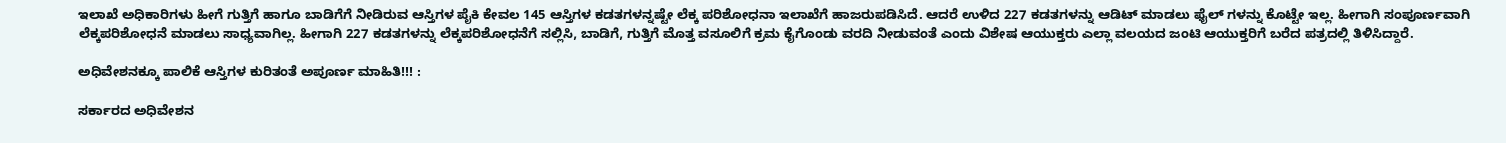ಇಲಾಖೆ ಅಧಿಕಾರಿಗಳು ಹೀಗೆ ಗುತ್ತಿಗೆ ಹಾಗೂ ಬಾಡಿಗೆಗೆ ನೀಡಿರುವ ಆಸ್ತಿಗಳ ಪೈಕಿ ಕೇವಲ 145 ಆಸ್ತಿಗಳ ಕಡತಗಳನ್ನಷ್ಟೇ ಲೆಕ್ಕ ಪರಿಶೋಧನಾ ಇಲಾಖೆಗೆ ಹಾಜರುಪಡಿಸಿದೆ. ಆದರೆ ಉಳಿದ 227 ಕಡತಗಳನ್ನು ಆಡಿಟ್ ಮಾಡಲು ಫೈಲ್ ಗಳನ್ನು ಕೊಟ್ಟೇ ಇಲ್ಲ. ಹೀಗಾಗಿ ಸಂಪೂರ್ಣವಾಗಿ ಲೆಕ್ಕಪರಿಶೋಧನೆ ಮಾಡಲು ಸಾಧ್ಯವಾಗಿಲ್ಲ. ಹೀಗಾಗಿ 227 ಕಡತಗಳನ್ನು ಲೆಕ್ಕಪರಿಶೋಧನೆಗೆ ಸಲ್ಲಿಸಿ, ಬಾಡಿಗೆ, ಗುತ್ತಿಗೆ ಮೊತ್ತ ವಸೂಲಿಗೆ ಕ್ರಮ ಕೈಗೊಂಡು ವರದಿ ನೀಡುವಂತೆ ಎಂದು ವಿಶೇಷ ಆಯುಕ್ತರು ಎಲ್ಲಾ ವಲಯದ ಜಂಟಿ ಆಯುಕ್ತರಿಗೆ ಬರೆದ ಪತ್ರದಲ್ಲಿ ತಿಳಿಸಿದ್ದಾರೆ.

ಅಧಿವೇಶನಕ್ಕೂ ಪಾಲಿಕೆ ಆಸ್ತಿಗಳ ಕುರಿತಂತೆ ಅಪೂರ್ಣ ಮಾಹಿತಿ!!! :

ಸರ್ಕಾರದ ಅಧಿವೇಶನ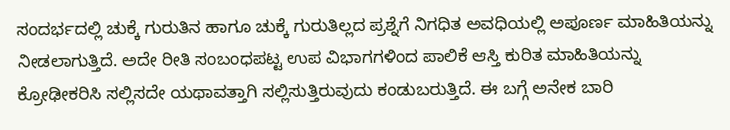ಸಂದರ್ಭದಲ್ಲಿ ಚುಕ್ಕೆ ಗುರುತಿನ ಹಾಗೂ ಚುಕ್ಕೆ ಗುರುತಿಲ್ಲದ ಪ್ರಶ್ನೆಗೆ ನಿಗಧಿತ ಅವಧಿಯಲ್ಲಿ ಅಪೂರ್ಣ ಮಾಹಿತಿಯನ್ನು ನೀಡಲಾಗುತ್ತಿದೆ. ಅದೇ ರೀತಿ ಸಂಬಂಧಪಟ್ಟ ಉಪ ವಿಭಾಗಗಳಿಂದ ಪಾಲಿಕೆ ಆಸ್ತಿ ಕುರಿತ ಮಾಹಿತಿಯನ್ನು ಕ್ರೋಢೀಕರಿಸಿ ಸಲ್ಲಿಸದೇ ಯಥಾವತ್ತಾಗಿ ಸಲ್ಲಿಸುತ್ತಿರುವುದು ಕಂಡುಬರುತ್ತಿದೆ. ಈ ಬಗ್ಗೆ ಅನೇಕ ಬಾರಿ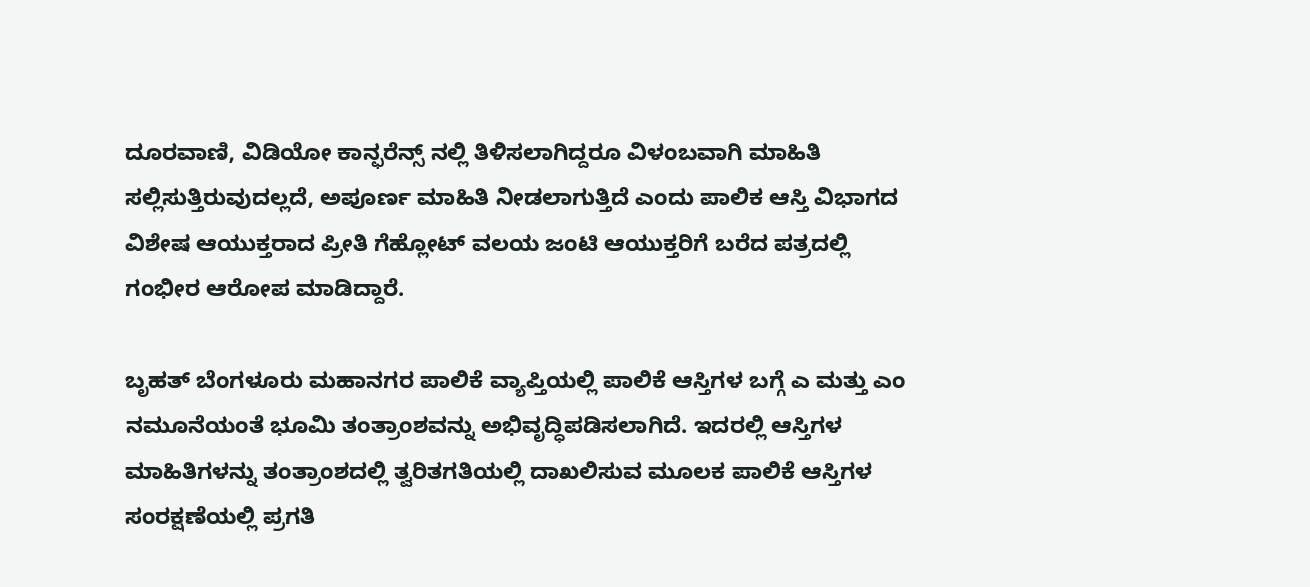ದೂರವಾಣಿ, ವಿಡಿಯೋ ಕಾನ್ಫರೆನ್ಸ್ ನಲ್ಲಿ ತಿಳಿಸಲಾಗಿದ್ದರೂ ವಿಳಂಬವಾಗಿ ಮಾಹಿತಿ ಸಲ್ಲಿಸುತ್ತಿರುವುದಲ್ಲದೆ, ಅಪೂರ್ಣ ಮಾಹಿತಿ ನೀಡಲಾಗುತ್ತಿದೆ ಎಂದು ಪಾಲಿಕ ಆಸ್ತಿ ವಿಭಾಗದ ವಿಶೇಷ ಆಯುಕ್ತರಾದ ಪ್ರೀತಿ ಗೆಹ್ಲೋಟ್ ವಲಯ ಜಂಟಿ ಆಯುಕ್ತರಿಗೆ ಬರೆದ ಪತ್ರದಲ್ಲಿ ಗಂಭೀರ ಆರೋಪ ಮಾಡಿದ್ದಾರೆ.

ಬೃಹತ್ ಬೆಂಗಳೂರು ಮಹಾನಗರ ಪಾಲಿಕೆ ವ್ಯಾಪ್ತಿಯಲ್ಲಿ ಪಾಲಿಕೆ ಆಸ್ತಿಗಳ ಬಗ್ಗೆ ಎ ಮತ್ತು ಎಂ ನಮೂನೆಯಂತೆ ಭೂಮಿ ತಂತ್ರಾಂಶವನ್ನು ಅಭಿವೃದ್ಧಿಪಡಿಸಲಾಗಿದೆ. ಇದರಲ್ಲಿ ಆಸ್ತಿಗಳ ಮಾಹಿತಿಗಳನ್ನು ತಂತ್ರಾಂಶದಲ್ಲಿ ತ್ವರಿತಗತಿಯಲ್ಲಿ ದಾಖಲಿಸುವ ಮೂಲಕ ಪಾಲಿಕೆ ಆಸ್ತಿಗಳ ಸಂರಕ್ಷಣೆಯಲ್ಲಿ ಪ್ರಗತಿ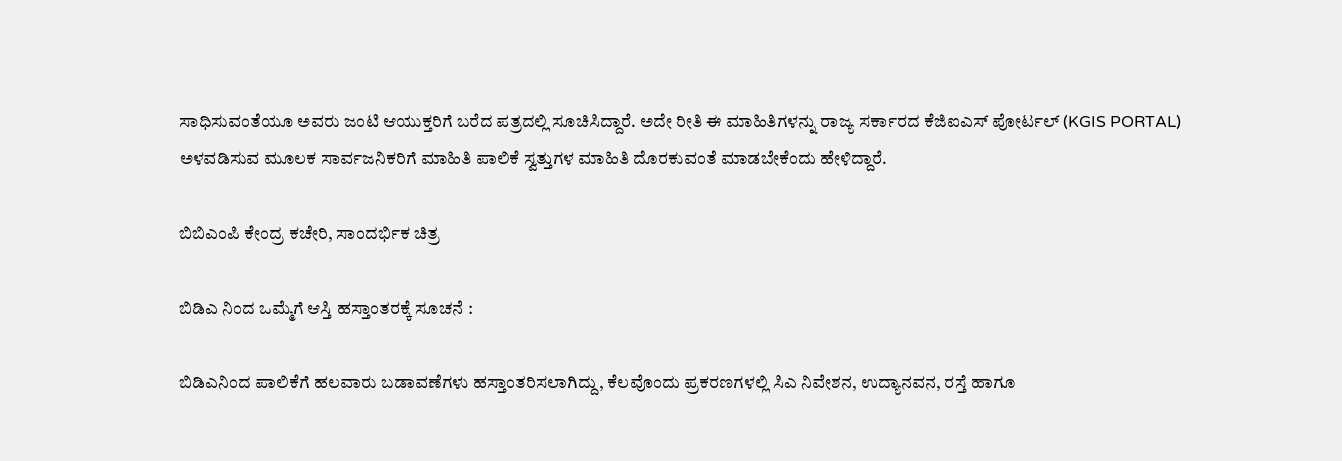ಸಾಧಿಸುವಂತೆಯೂ ಅವರು ಜಂಟಿ ಆಯುಕ್ತರಿಗೆ ಬರೆದ ಪತ್ರದಲ್ಲಿ ಸೂಚಿಸಿದ್ದಾರೆ. ಅದೇ ರೀತಿ ಈ ಮಾಹಿತಿಗಳನ್ನು ರಾಜ್ಯ ಸರ್ಕಾರದ ಕೆಜಿಐಎಸ್ ಪೋರ್ಟಲ್ (KGIS PORTAL) ಅಳವಡಿಸುವ ಮೂಲಕ ಸಾರ್ವಜನಿಕರಿಗೆ ಮಾಹಿತಿ ಪಾಲಿಕೆ ಸ್ವತ್ತುಗಳ ಮಾಹಿತಿ ದೊರಕುವಂತೆ ಮಾಡಬೇಕೆಂದು ಹೇಳಿದ್ದಾರೆ.

ಬಿಬಿಎಂಪಿ ಕೇಂದ್ರ ಕಚೇರಿ, ಸಾಂದರ್ಭಿಕ ಚಿತ್ರ

ಬಿಡಿಎ ನಿಂದ ಒಮ್ಮೆಗೆ ಆಸ್ತಿ ಹಸ್ತಾಂತರಕ್ಕೆ ಸೂಚನೆ :

ಬಿಡಿಎನಿಂದ ಪಾಲಿಕೆಗೆ ಹಲವಾರು ಬಡಾವಣೆಗಳು ಹಸ್ತಾಂತರಿಸಲಾಗಿದ್ದು, ಕೆಲವೊಂದು ಪ್ರಕರಣಗಳಲ್ಲಿ ಸಿಎ ನಿವೇಶನ, ಉದ್ಯಾನವನ, ರಸ್ತೆ ಹಾಗೂ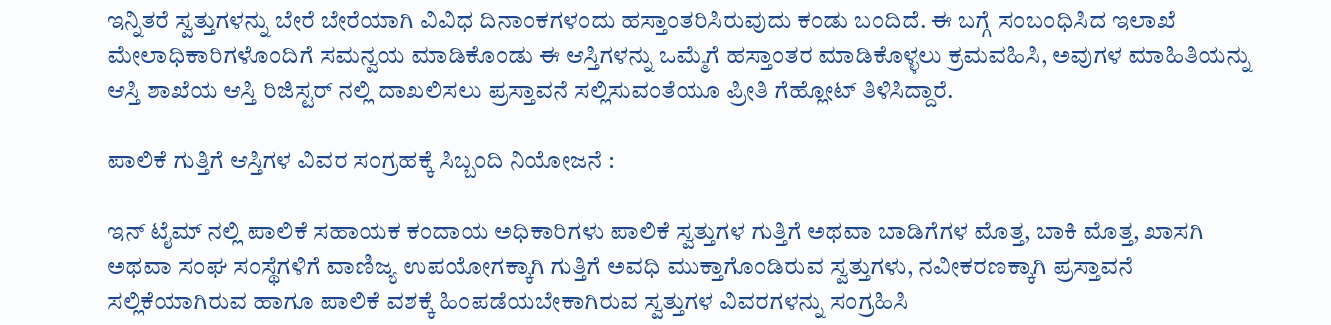ಇನ್ನಿತರೆ ಸ್ವತ್ತುಗಳನ್ನು ಬೇರೆ ಬೇರೆಯಾಗಿ ವಿವಿಧ ದಿನಾಂಕಗಳಂದು ಹಸ್ತಾಂತರಿಸಿರುವುದು ಕಂಡು ಬಂದಿದೆ. ಈ ಬಗ್ಗೆ ಸಂಬಂಧಿಸಿದ ಇಲಾಖೆ ಮೇಲಾಧಿಕಾರಿಗಳೊಂದಿಗೆ ಸಮನ್ವಯ ಮಾಡಿಕೊಂಡು ಈ ಆಸ್ತಿಗಳನ್ನು ಒಮ್ಮೆಗೆ ಹಸ್ತಾಂತರ ಮಾಡಿಕೊಳ್ಳಲು ಕ್ರಮವಹಿಸಿ, ಅವುಗಳ ಮಾಹಿತಿಯನ್ನು ಆಸ್ತಿ ಶಾಖೆಯ ಆಸ್ತಿ ರಿಜಿಸ್ಟರ್ ನಲ್ಲಿ ದಾಖಲಿಸಲು ಪ್ರಸ್ತಾವನೆ ಸಲ್ಲಿಸುವಂತೆಯೂ ಪ್ರೀತಿ ಗೆಹ್ಲೋಟ್ ತಿಳಿಸಿದ್ದಾರೆ.

ಪಾಲಿಕೆ ಗುತ್ತಿಗೆ ಆಸ್ತಿಗಳ ವಿವರ ಸಂಗ್ರಹಕ್ಕೆ ಸಿಬ್ಬಂದಿ ನಿಯೋಜನೆ :

ಇನ್ ಟೈಮ್ ನಲ್ಲಿ ಪಾಲಿಕೆ ಸಹಾಯಕ ಕಂದಾಯ ಅಧಿಕಾರಿಗಳು ಪಾಲಿಕೆ ಸ್ವತ್ತುಗಳ ಗುತ್ತಿಗೆ ಅಥವಾ ಬಾಡಿಗೆಗಳ ಮೊತ್ತ, ಬಾಕಿ ಮೊತ್ತ, ಖಾಸಗಿ ಅಥವಾ ಸಂಘ ಸಂಸ್ಥೆಗಳಿಗೆ ವಾಣಿಜ್ಯ ಉಪಯೋಗಕ್ಕಾಗಿ ಗುತ್ತಿಗೆ ಅವಧಿ ಮುಕ್ತಾಗೊಂಡಿರುವ ಸ್ವತ್ತುಗಳು, ನವೀಕರಣಕ್ಕಾಗಿ ಪ್ರಸ್ತಾವನೆ ಸಲ್ಲಿಕೆಯಾಗಿರುವ ಹಾಗೂ ಪಾಲಿಕೆ ವಶಕ್ಕೆ ಹಿಂಪಡೆಯಬೇಕಾಗಿರುವ ಸ್ವತ್ತುಗಳ ವಿವರಗಳನ್ನು ಸಂಗ್ರಹಿಸಿ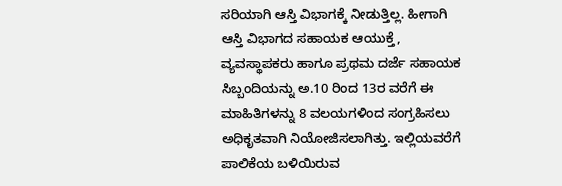ಸರಿಯಾಗಿ ಆಸ್ತಿ ವಿಭಾಗಕ್ಕೆ ನೀಡುತ್ತಿಲ್ಲ. ಹೀಗಾಗಿ ಆಸ್ತಿ ವಿಭಾಗದ ಸಹಾಯಕ ಆಯುಕ್ತೆ, ವ್ಯವಸ್ಥಾಪಕರು ಹಾಗೂ ಪ್ರಥಮ ದರ್ಜೆ ಸಹಾಯಕ ಸಿಬ್ಬಂದಿಯನ್ನು ಅ.10 ರಿಂದ 13ರ ವರೆಗೆ ಈ ಮಾಹಿತಿಗಳನ್ನು 8 ವಲಯಗಳಿಂದ ಸಂಗ್ರಹಿಸಲು ಅಧಿಕೃತವಾಗಿ ನಿಯೋಜಿಸಲಾಗಿತ್ತು. ಇಲ್ಲಿಯವರೆಗೆ ಪಾಲಿಕೆಯ ಬಳಿಯಿರುವ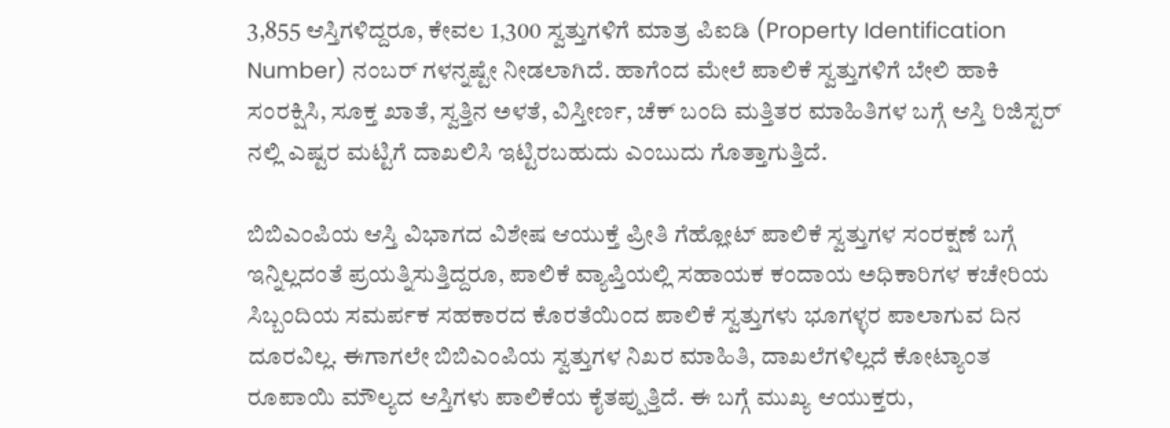3,855 ಆಸ್ತಿಗಳಿದ್ದರೂ, ಕೇವಲ 1,300 ಸ್ವತ್ತುಗಳಿಗೆ ಮಾತ್ರ ಪಿಐಡಿ (Property Identification Number) ನಂಬರ್ ಗಳನ್ನಷ್ಟೇ ನೀಡಲಾಗಿದೆ. ಹಾಗೆಂದ ಮೇಲೆ ಪಾಲಿಕೆ ಸ್ವತ್ತುಗಳಿಗೆ ಬೇಲಿ ಹಾಕಿ ಸಂರಕ್ಷಿಸಿ, ಸೂಕ್ತ ಖಾತೆ, ಸ್ವತ್ತಿನ ಅಳತೆ, ವಿಸ್ತೀರ್ಣ, ಚೆಕ್ ಬಂದಿ ಮತ್ತಿತರ ಮಾಹಿತಿಗಳ ಬಗ್ಗೆ ಆಸ್ತಿ ರಿಜಿಸ್ಟರ್ ನಲ್ಲಿ ಎಷ್ಟರ ಮಟ್ಟಿಗೆ ದಾಖಲಿಸಿ ಇಟ್ಟಿರಬಹುದು ಎಂಬುದು ಗೊತ್ತಾಗುತ್ತಿದೆ.

ಬಿಬಿಎಂಪಿಯ ಆಸ್ತಿ ವಿಭಾಗದ ವಿಶೇಷ ಆಯುಕ್ತೆ ಪ್ರೀತಿ ಗೆಹ್ಲೋಟ್ ಪಾಲಿಕೆ ಸ್ವತ್ತುಗಳ ಸಂರಕ್ಷಣೆ ಬಗ್ಗೆ ಇನ್ನಿಲ್ಲದಂತೆ ಪ್ರಯತ್ನಿಸುತ್ತಿದ್ದರೂ, ಪಾಲಿಕೆ ವ್ಯಾಪ್ತಿಯಲ್ಲಿ ಸಹಾಯಕ ಕಂದಾಯ ಅಧಿಕಾರಿಗಳ ಕಚೇರಿಯ ಸಿಬ್ಬಂದಿಯ ಸಮರ್ಪಕ ಸಹಕಾರದ ಕೊರತೆಯಿಂದ ಪಾಲಿಕೆ ಸ್ವತ್ತುಗಳು ಭೂಗಳ್ಳರ ಪಾಲಾಗುವ ದಿನ ದೂರವಿಲ್ಲ. ಈಗಾಗಲೇ ಬಿಬಿಎಂಪಿಯ ಸ್ವತ್ತುಗಳ ನಿಖರ ಮಾಹಿತಿ, ದಾಖಲೆಗಳಿಲ್ಲದೆ ಕೋಟ್ಯಾಂತ ರೂಪಾಯಿ ಮೌಲ್ಯದ ಆಸ್ತಿಗಳು ಪಾಲಿಕೆಯ ಕೈತಪ್ಪುತ್ತಿದೆ. ಈ ಬಗ್ಗೆ ಮುಖ್ಯ ಆಯುಕ್ತರು,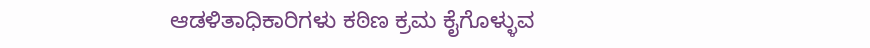ಆಡಳಿತಾಧಿಕಾರಿಗಳು ಕಠಿಣ ಕ್ರಮ ಕೈಗೊಳ್ಳುವ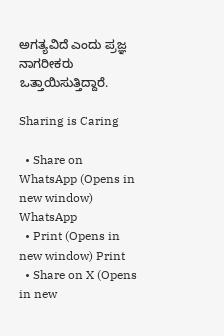ಅಗತ್ಯವಿದೆ ಎಂದು ಪ್ರಜ್ಞ ನಾಗರೀಕರು ಒತ್ತಾಯಿಸುತ್ತಿದ್ದಾರೆ.

Sharing is Caring

  • Share on WhatsApp (Opens in new window) WhatsApp
  • Print (Opens in new window) Print
  • Share on X (Opens in new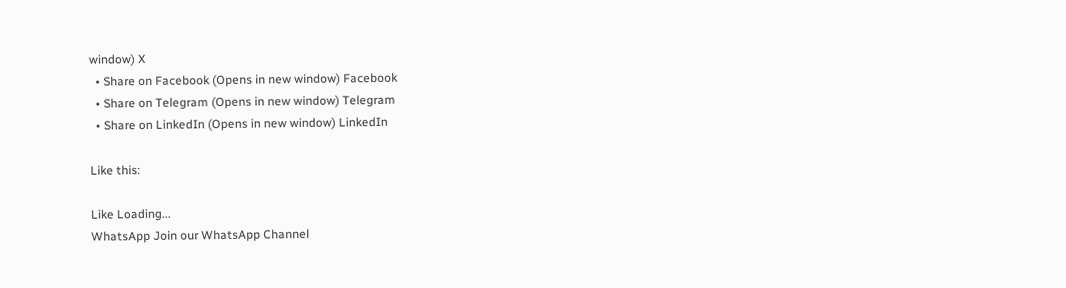window) X
  • Share on Facebook (Opens in new window) Facebook
  • Share on Telegram (Opens in new window) Telegram
  • Share on LinkedIn (Opens in new window) LinkedIn

Like this:

Like Loading...
WhatsApp Join our WhatsApp Channel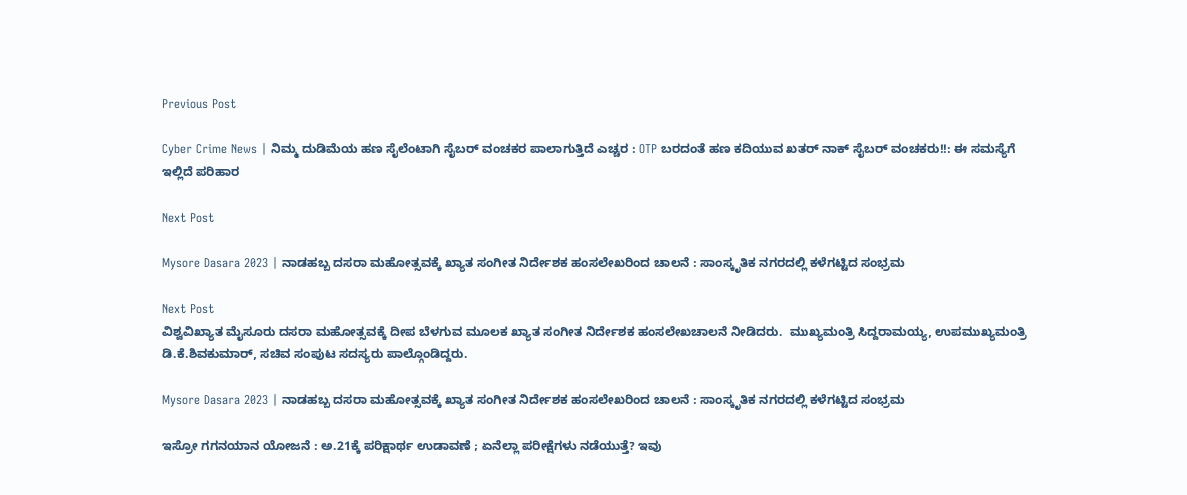Previous Post

Cyber Crime News | ನಿಮ್ಮ ದುಡಿಮೆಯ ಹಣ ಸೈಲೆಂಟಾಗಿ ಸೈಬರ್ ವಂಚಕರ ಪಾಲಾಗುತ್ತಿದೆ ಎಚ್ಚರ : OTP ಬರದಂತೆ ಹಣ ಕದಿಯುವ ಖತರ್ ನಾಕ್ ಸೈಬರ್ ವಂಚಕರು!!: ಈ ಸಮಸ್ಯೆಗೆ ಇಲ್ಲಿದೆ ಪರಿಹಾರ

Next Post

Mysore Dasara 2023 | ನಾಡಹಬ್ಬ ದಸರಾ ಮಹೋತ್ಸವಕ್ಕೆ ಖ್ಯಾತ ಸಂಗೀತ ನಿರ್ದೇಶಕ ಹಂಸಲೇಖರಿಂದ ಚಾಲನೆ : ಸಾಂಸ್ಕೃತಿಕ ನಗರದಲ್ಲಿ ಕಳೆಗಟ್ಟಿದ ಸಂಭ್ರಮ

Next Post
ವಿಶ್ವವಿಖ್ಯಾತ ಮೈಸೂರು ದಸರಾ ಮಹೋತ್ಸವಕ್ಕೆ ದೀಪ ಬೆಳಗುವ ಮೂಲಕ ಖ್ಯಾತ ಸಂಗೀತ ನಿರ್ದೇಶಕ ಹಂಸಲೇಖಚಾಲನೆ ನೀಡಿದರು.  ಮುಖ್ಯಮಂತ್ರಿ ಸಿದ್ದರಾಮಯ್ಯ, ಉಪಮುಖ್ಯಮಂತ್ರಿ ಡಿ.ಕೆ.ಶಿವಕುಮಾರ್, ಸಚಿವ ಸಂಪುಟ ಸದಸ್ಯರು ಪಾಲ್ಗೊಂಡಿದ್ದರು.

Mysore Dasara 2023 | ನಾಡಹಬ್ಬ ದಸರಾ ಮಹೋತ್ಸವಕ್ಕೆ ಖ್ಯಾತ ಸಂಗೀತ ನಿರ್ದೇಶಕ ಹಂಸಲೇಖರಿಂದ ಚಾಲನೆ : ಸಾಂಸ್ಕೃತಿಕ ನಗರದಲ್ಲಿ ಕಳೆಗಟ್ಟಿದ ಸಂಭ್ರಮ

ಇಸ್ರೋ ಗಗನಯಾನ ಯೋಜನೆ : ಅ.21ಕ್ಕೆ ಪರಿಕ್ಷಾರ್ಥ ಉಡಾವಣೆ ; ಏನೆಲ್ಲಾ ಪರೀಕ್ಷೆಗಳು ನಡೆಯುತ್ತೆ? ಇವು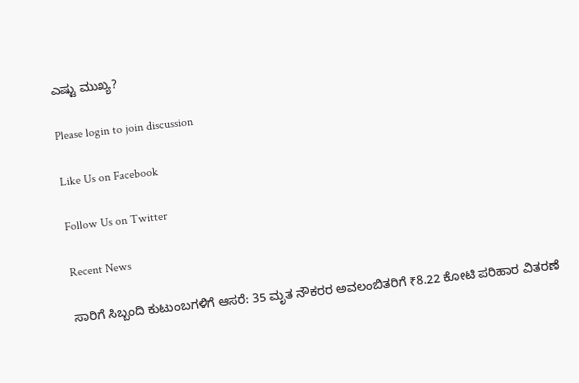ಎಷ್ಟು ಮುಖ್ಯ?

Please login to join discussion

Like Us on Facebook

Follow Us on Twitter

Recent News

ಸಾರಿಗೆ ಸಿಬ್ಬಂದಿ ಕುಟುಂಬಗಳಿಗೆ ಆಸರೆ: 35 ಮೃತ ನೌಕರರ ಅವಲಂಬಿತರಿಗೆ ₹8.22 ಕೋಟಿ ಪರಿಹಾರ ವಿತರಣೆ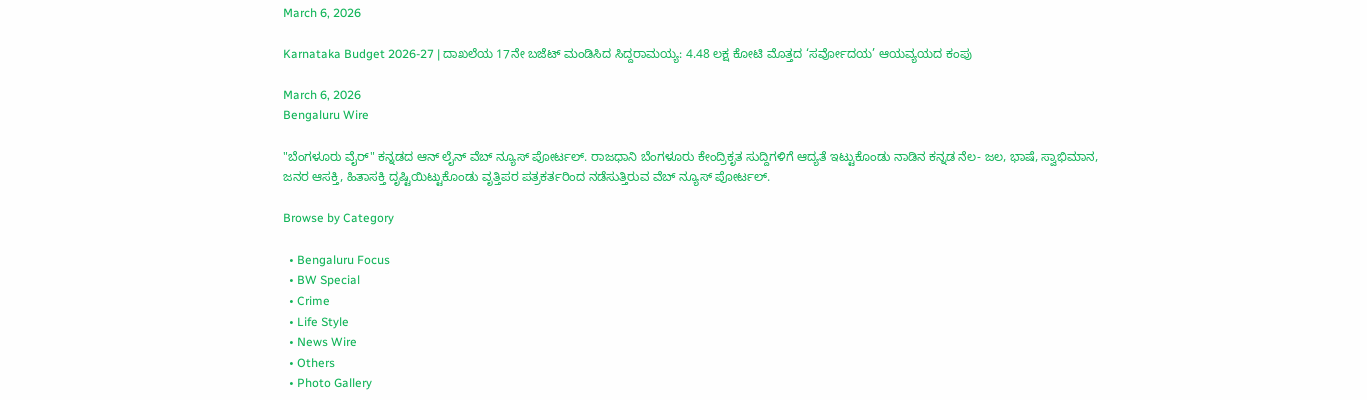March 6, 2026

Karnataka Budget 2026-27 | ದಾಖಲೆಯ 17ನೇ ಬಜೆಟ್ ಮಂಡಿಸಿದ ಸಿದ್ದರಾಮಯ್ಯ: 4.48 ಲಕ್ಷ ಕೋಟಿ ಮೊತ್ತದ ‘ಸರ್ವೋದಯ’ ಆಯವ್ಯಯದ ಕಂಪು

March 6, 2026
Bengaluru Wire

"ಬೆಂಗಳೂರು ವೈರ್" ಕನ್ನಡದ ಆನ್ ಲೈನ್ ವೆಬ್ ನ್ಯೂಸ್ ಪೋರ್ಟಲ್. ರಾಜಧಾನಿ ಬೆಂಗಳೂರು ಕೇಂದ್ರಿಕೃತ ಸುದ್ದಿಗಳಿಗೆ ಆದ್ಯತೆ ಇಟ್ಟುಕೊಂಡು ನಾಡಿನ ಕನ್ನಡ ನೆಲ- ಜಲ, ಭಾಷೆ, ಸ್ವಾಭಿಮಾನ, ಜನರ ಆಸಕ್ತಿ, ಹಿತಾಸಕ್ತಿ ದೃಷ್ಟಿಯಿಟ್ಟುಕೊಂಡು ವೃತ್ತಿಪರ ಪತ್ರಕರ್ತರಿಂದ ನಡೆಸುತ್ತಿರುವ ವೆಬ್ ನ್ಯೂಸ್ ಪೋರ್ಟಲ್.

Browse by Category

  • Bengaluru Focus
  • BW Special
  • Crime
  • Life Style
  • News Wire
  • Others
  • Photo Gallery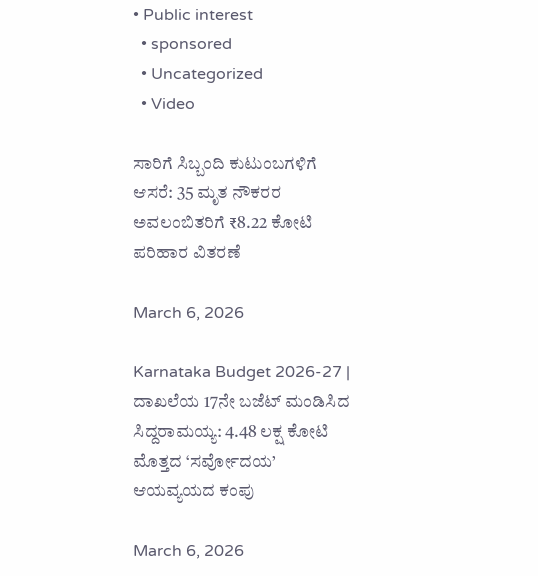• Public interest
  • sponsored
  • Uncategorized
  • Video

ಸಾರಿಗೆ ಸಿಬ್ಬಂದಿ ಕುಟುಂಬಗಳಿಗೆ ಆಸರೆ: 35 ಮೃತ ನೌಕರರ ಅವಲಂಬಿತರಿಗೆ ₹8.22 ಕೋಟಿ ಪರಿಹಾರ ವಿತರಣೆ

March 6, 2026

Karnataka Budget 2026-27 | ದಾಖಲೆಯ 17ನೇ ಬಜೆಟ್ ಮಂಡಿಸಿದ ಸಿದ್ದರಾಮಯ್ಯ: 4.48 ಲಕ್ಷ ಕೋಟಿ ಮೊತ್ತದ ‘ಸರ್ವೋದಯ’ ಆಯವ್ಯಯದ ಕಂಪು

March 6, 2026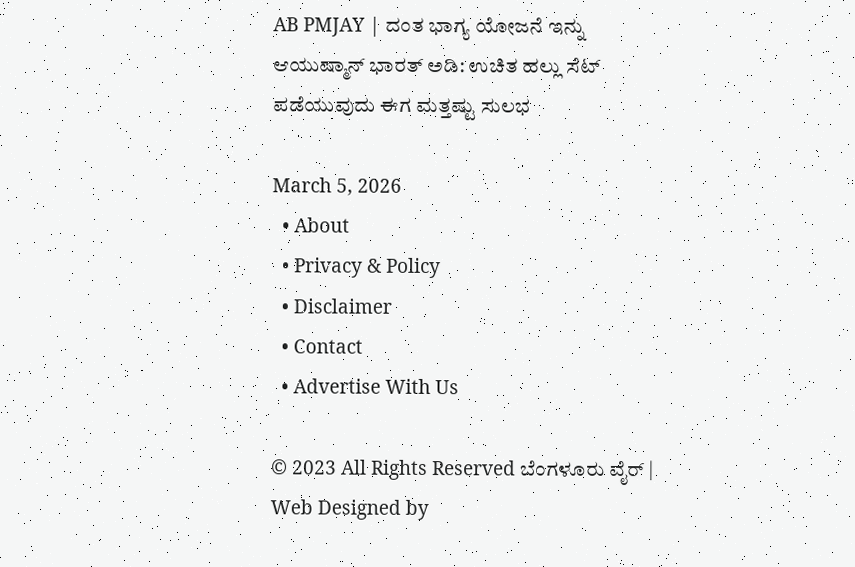AB PMJAY | ದಂತ ಭಾಗ್ಯ ಯೋಜನೆ ಇನ್ನು ಆಯುಷ್ಮಾನ್ ಭಾರತ್ ಅಡಿ: ಉಚಿತ ಹಲ್ಲು ಸೆಟ್ ಪಡೆಯುವುದು ಈಗ ಮತ್ತಷ್ಟು ಸುಲಭ

March 5, 2026
  • About
  • Privacy & Policy
  • Disclaimer
  • Contact
  • Advertise With Us

© 2023 All Rights Reserved ಬೆಂಗಳೂರು ವೈರ್‌ | Web Designed by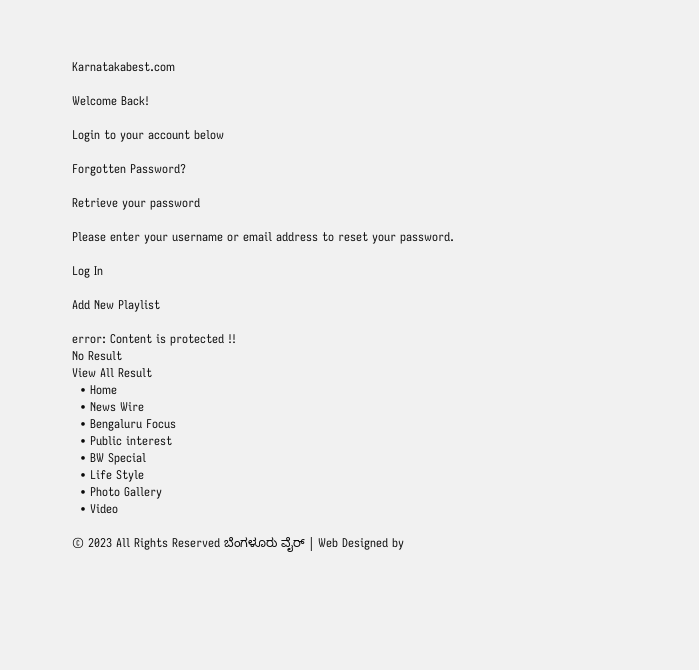Karnatakabest.com

Welcome Back!

Login to your account below

Forgotten Password?

Retrieve your password

Please enter your username or email address to reset your password.

Log In

Add New Playlist

error: Content is protected !!
No Result
View All Result
  • Home
  • News Wire
  • Bengaluru Focus
  • Public interest
  • BW Special
  • Life Style
  • Photo Gallery
  • Video

© 2023 All Rights Reserved ಬೆಂಗಳೂರು ವೈರ್‌ | Web Designed by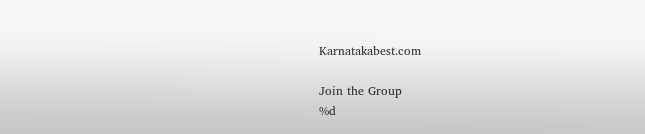Karnatakabest.com

Join the Group
%d